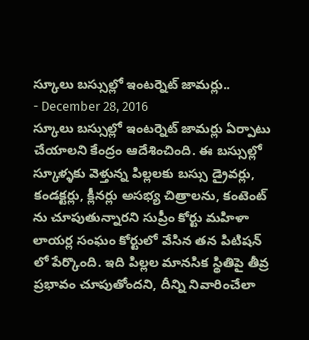స్కూలు బస్సుల్లో ఇంటర్నెట్ జామర్లు..
- December 28, 2016
స్కూలు బస్సుల్లో ఇంటర్నెట్ జామర్లు ఏర్పాటు చేయాలని కేంద్రం ఆదేశించింది. ఈ బస్సుల్లో స్కూళ్ళకు వెళ్తున్న పిల్లలకు బస్సు డ్రైవర్లు, కండక్టర్లు, క్లీనర్లు అసభ్య చిత్రాలను, కంటెంట్ ను చూపుతున్నారని సుప్రీం కోర్టు మహిళా లాయర్ల సంఘం కోర్టులో వేసిన తన పిటిషన్ లో పేర్కొంది. ఇది పిల్లల మానసిక స్థితిపై తీవ్ర ప్రభావం చూపుతోందని, దీన్ని నివారించేలా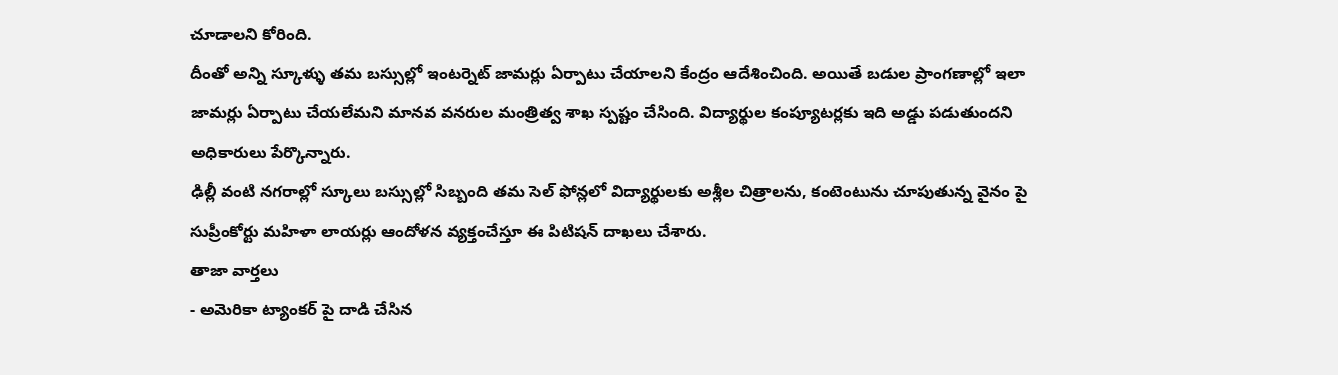చూడాలని కోరింది.
దీంతో అన్ని స్కూళ్ళు తమ బస్సుల్లో ఇంటర్నెట్ జామర్లు ఏర్పాటు చేయాలని కేంద్రం ఆదేశించింది. అయితే బడుల ప్రాంగణాల్లో ఇలా జామర్లు ఏర్పాటు చేయలేమని మానవ వనరుల మంత్రిత్వ శాఖ స్పష్టం చేసింది. విద్యార్థుల కంప్యూటర్లకు ఇది అడ్డు పడుతుందని అధికారులు పేర్కొన్నారు.
ఢిల్లీ వంటి నగరాల్లో స్కూలు బస్సుల్లో సిబ్బంది తమ సెల్ ఫోన్లలో విద్యార్థులకు అశ్లీల చిత్రాలను, కంటెంటును చూపుతున్న వైనం పై సుప్రీంకోర్టు మహిళా లాయర్లు ఆందోళన వ్యక్తంచేస్తూ ఈ పిటిషన్ దాఖలు చేశారు.
తాజా వార్తలు
- అమెరికా ట్యాంకర్ పై దాడి చేసిన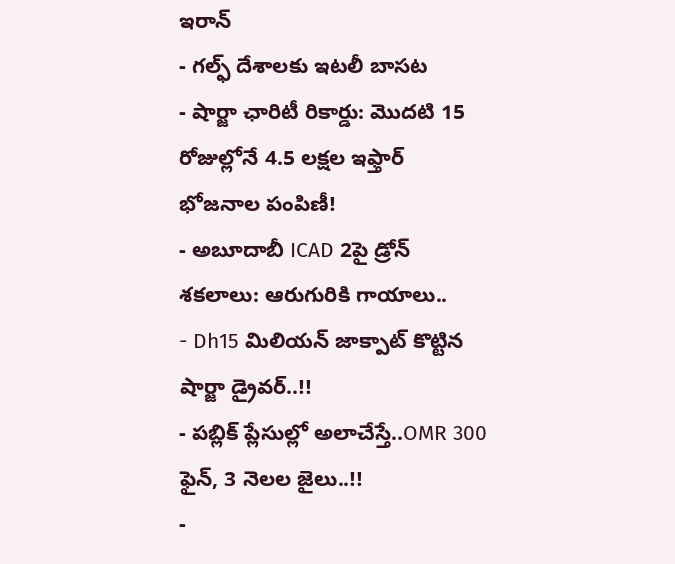ఇరాన్
- గల్ఫ్ దేశాలకు ఇటలీ బాసట
- షార్జా ఛారిటీ రికార్డు: మొదటి 15 రోజుల్లోనే 4.5 లక్షల ఇఫ్తార్ భోజనాల పంపిణీ!
- అబూదాబీ ICAD 2పై డ్రోన్ శకలాలు: ఆరుగురికి గాయాలు..
- Dh15 మిలియన్ జాక్పాట్ కొట్టిన షార్జా డ్రైవర్..!!
- పబ్లిక్ ప్లేసుల్లో అలాచేస్తే..OMR 300 ఫైన్, 3 నెలల జైలు..!!
-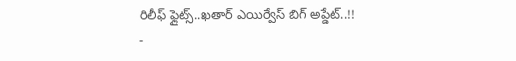రిలీఫ్ ఫ్లైట్స్..ఖతార్ ఎయిర్వేస్ బిగ్ అప్డేట్..!!
-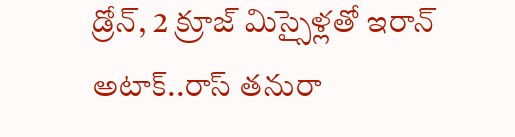డ్రోన్, 2 క్రూజ్ మిస్సైళ్లతో ఇరాన్ అటాక్..రాస్ తనురా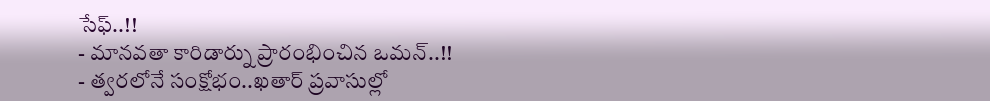సేఫ్..!!
- మానవతా కారిడార్ను ప్రారంభించిన ఒమన్..!!
- త్వరలోనే సంక్షోభం..ఖతార్ ప్రవాసుల్లో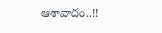ఆశావాదం..!!